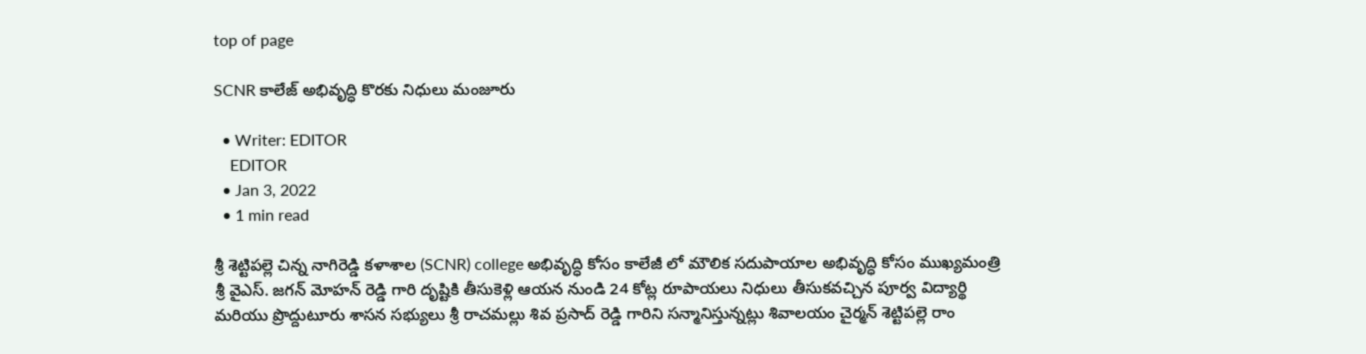top of page

SCNR కాలేజ్ అభివృద్ధి కొరకు నిధులు మంజూరు

  • Writer: EDITOR
    EDITOR
  • Jan 3, 2022
  • 1 min read

శ్రీ శెట్టిపల్లె చిన్న నాగిరెడ్డి కళాశాల (SCNR) college అభివృద్ధి కోసం కాలేజీ లో మౌలిక సదుపాయాల అభివృద్ధి కోసం ముఖ్యమంత్రి శ్రీ వైఎస్. జగన్ మోహన్ రెడ్డి గారి దృష్టికి తీసుకెళ్లి ఆయన నుండి 24 కోట్ల రూపాయలు నిధులు తీసుకవచ్చిన పూర్వ విద్యార్థి మరియు ప్రొద్దుటూరు శాసన సభ్యులు శ్రీ రాచమల్లు శివ ప్రసాద్ రెడ్డి గారిని సన్మానిస్తున్నట్లు శివాలయం చైర్మన్ శెట్టిపల్లె రాం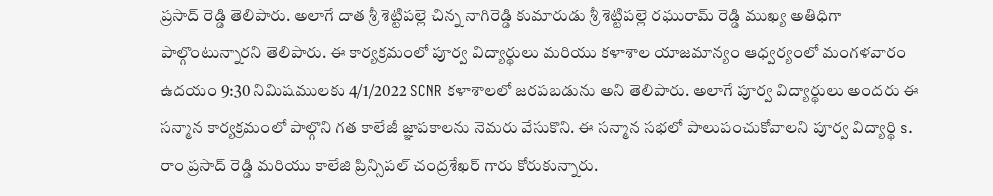ప్రసాద్ రెడ్డి తెలిపారు. అలాగే దాత శ్రీ శెట్టిపల్లె చిన్న నాగిరెడ్డి కుమారుడు శ్రీ శెట్టిపల్లె రఘురామ్ రెడ్డి ముఖ్య అతిధిగా పాల్గొంటున్నారని తెలిపారు. ఈ కార్యక్రమంలో పూర్వ విద్యార్థులు మరియు కళాశాల యాజమాన్యం ఆధ్వర్యంలో మంగళవారం ఉదయం 9:30 నిమిషములకు 4/1/2022 SCNR కళాశాలలో జరపబడును అని తెలిపారు. అలాగే పూర్వ విద్యార్థులు అందరు ఈ సన్మాన కార్యక్రమంలో పాల్గొని గత కాలేజీ జ్ఞాపకాలను నెమరు వేసుకొని. ఈ సన్మాన సభలో పాలుపంచుకోవాలని పూర్వ విద్యార్థి s. రాం ప్రసాద్ రెడ్డి మరియు కాలేజి ప్రిన్సిపల్ చంద్రశేఖర్ గారు కోరుకున్నారు.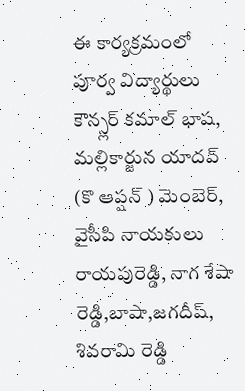ఈ కార్యక్రమంలో పూర్వ విద్యార్థులు కౌన్స్లర్ కమాల్ భాష, మల్లికార్జున యాదవ్ (కొ ఆప్షన్ ) మెంబెర్, వైసీపి నాయకులు రాయపురెడ్డి, నాగ శేషా రెడ్డి,బాషా,జగదీష్, శివరామి రెడ్డి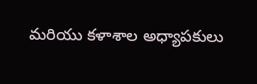మరియు కళాశాల అధ్యాపకులు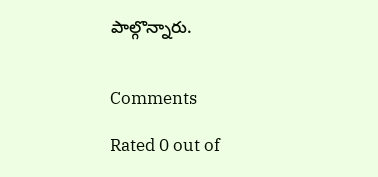పాల్గొన్నారు.


Comments

Rated 0 out of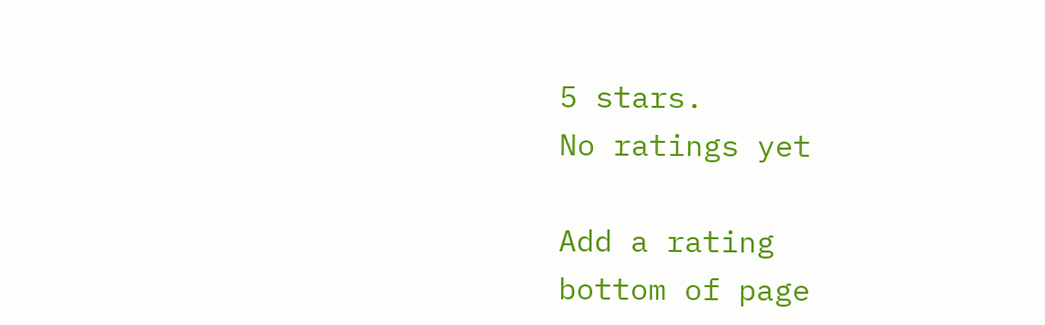5 stars.
No ratings yet

Add a rating
bottom of page